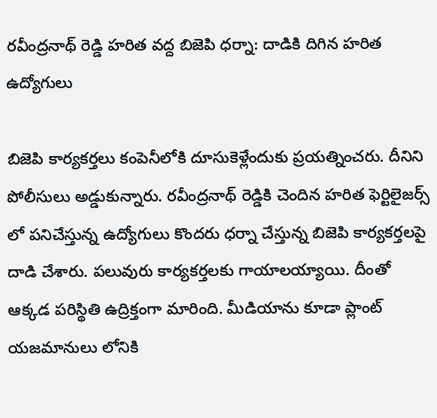రవీంద్రనాథ్ రెడ్డి హరిత వద్ద బిజెపి ధర్నా: దాడికి దిగిన హరిత ఉద్యోగులు

బిజెపి కార్యకర్తలు కంపెనీలోకి దూసుకెళ్లేందుకు ప్రయత్నించరు. దీనిని పోలీసులు అడ్డుకున్నారు. రవీంద్రనాథ్ రెడ్డికి చెందిన హరిత ఫెర్టిలైజర్స్ లో పనిచేస్తున్న ఉద్యోగులు కొందరు ధర్నా చేస్తున్న బిజెపి కార్యకర్తలపై దాడి చేశారు. పలువురు కార్యకర్తలకు గాయాలయ్యాయి. దీంతో ఆక్కడ పరిస్థితి ఉద్రిక్తంగా మారింది. మీడియాను కూడా ప్లాంట్ యజమానులు లోనికి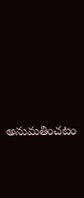అనుమతించటం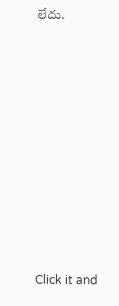లేదు.












Click it and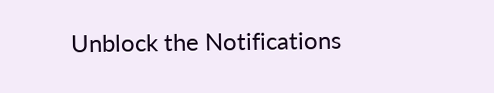Unblock the Notifications